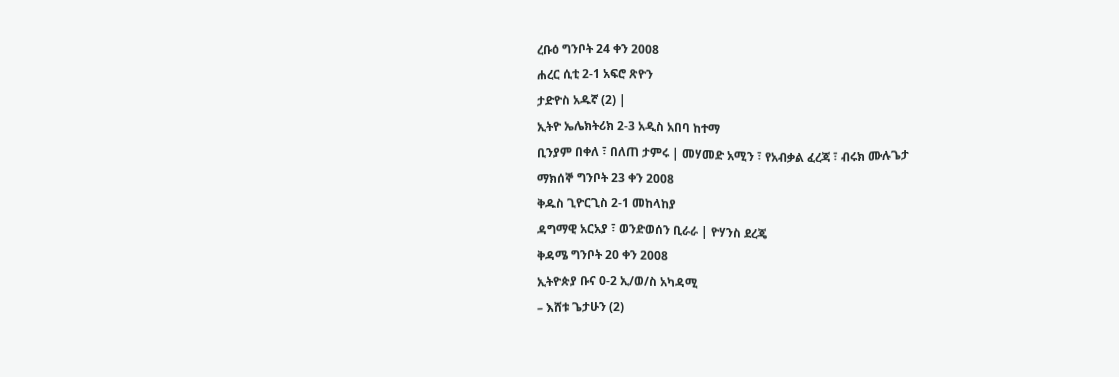ረቡዕ ግንቦት 24 ቀን 2008
ሐረር ሲቲ 2-1 አፍሮ ጽዮን
ታድዮስ አዱኛ (2) |
ኢትዮ ኤሌክትሪክ 2-3 አዲስ አበባ ከተማ
ቢንያም በቀለ ፣ በለጠ ታምሩ | መሃመድ አሚን ፣ የአብቃል ፈረጃ ፣ ብሩክ ሙሉጌታ
ማክሰኞ ግንቦት 23 ቀን 2008
ቅዱስ ጊዮርጊስ 2-1 መከላከያ
ዳግማዊ አርአያ ፣ ወንድወሰን ቢራራ | ዮሃንስ ደረጄ
ቅዳሜ ግንቦት 20 ቀን 2008
ኢትዮጵያ ቡና 0-2 ኢ/ወ/ስ አካዳሚ
– እሸቱ ጌታሁን (2)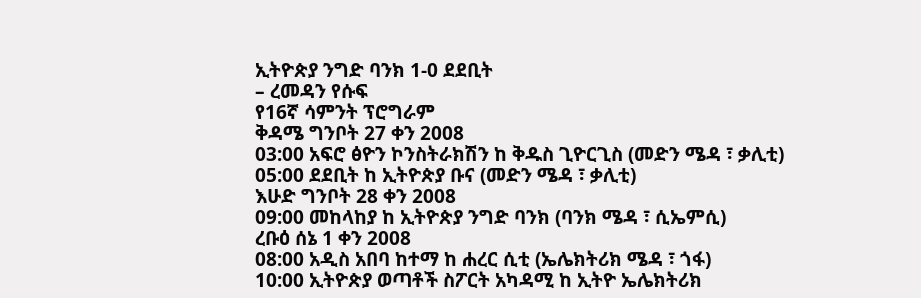ኢትዮጵያ ንግድ ባንክ 1-0 ደደቢት
– ረመዳን የሱፍ
የ16ኛ ሳምንት ፕሮግራም
ቅዳሜ ግንቦት 27 ቀን 2008
03:00 አፍሮ ፅዮን ኮንስትራክሽን ከ ቅዱስ ጊዮርጊስ (መድን ሜዳ ፣ ቃሊቲ)
05:00 ደደቢት ከ ኢትዮጵያ ቡና (መድን ሜዳ ፣ ቃሊቲ)
እሁድ ግንቦት 28 ቀን 2008
09:00 መከላከያ ከ ኢትዮጵያ ንግድ ባንክ (ባንክ ሜዳ ፣ ሲኤምሲ)
ረቡዕ ሰኔ 1 ቀን 2008
08:00 አዲስ አበባ ከተማ ከ ሐረር ሲቲ (ኤሌክትሪክ ሜዳ ፣ ጎፋ)
10:00 ኢትዮጵያ ወጣቶች ስፖርት አካዳሚ ከ ኢትዮ ኤሌክትሪክ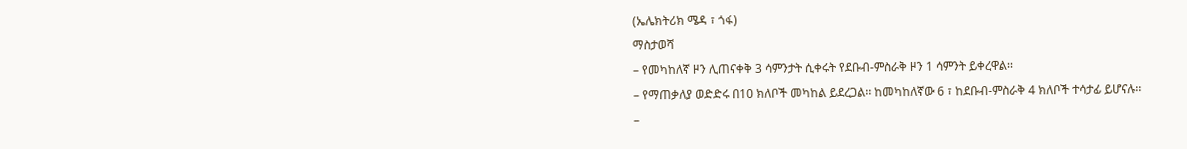(ኤሌክትሪክ ሜዳ ፣ ጎፋ)
ማስታወሻ
– የመካከለኛ ዞን ሊጠናቀቅ 3 ሳምንታት ሲቀሩት የደቡብ-ምስራቅ ዞን 1 ሳምንት ይቀረዋል፡፡
– የማጠቃለያ ወድድሩ በ10 ክለቦች መካከል ይደረጋል፡፡ ከመካከለኛው 6 ፣ ከደቡብ-ምስራቅ 4 ክለቦች ተሳታፊ ይሆናሉ፡፡
–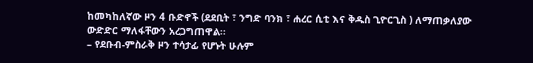ከመካከለኛው ዞን 4 ቡድኖች (ደደቢት ፣ ንግድ ባንክ ፣ ሐረር ሲቲ እና ቅዱስ ጊዮርጊስ ) ለማጠቃለያው ውድድር ማለፋቸውን አረጋግጠዋል፡፡
– የደቡብ-ምስራቅ ዞን ተሳታፊ የሆኑት ሁሉም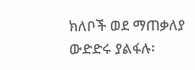ክለቦች ወደ ማጠቃለያ ውድድሩ ያልፋሉ፡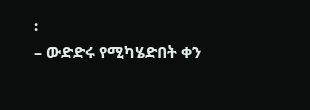፡
– ውድድሩ የሚካሄድበት ቀን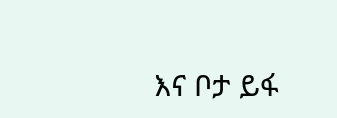እና ቦታ ይፋ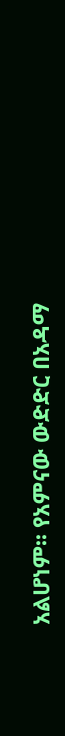አልሆነም፡፡ የአምናው ውድድር በአዳማ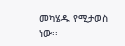መካሄዱ የሚታወስ ነው፡፡